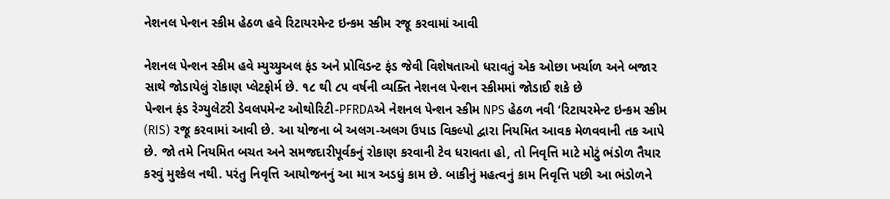નેશનલ પેન્શન સ્કીમ હેઠળ હવે રિટાયરમેન્ટ ઇન્કમ સ્કીમ રજૂ કરવામાં આવી

નેશનલ પેન્શન સ્કીમ હવે મ્યુચ્યુઅલ ફંડ અને પ્રોવિડન્ટ ફંડ જેવી વિશેષતાઓ ધરાવતું એક ઓછા ખર્ચાળ અને બજાર સાથે જોડાયેલું રોકાણ પ્લેટફોર્મ છે. ૧૮ થી ૮૫ વર્ષની વ્યક્તિ નેશનલ પેન્શન સ્કીમમાં જોડાઈ શકે છે
પેન્શન ફંડ રેગ્યુલેટરી ડેવલપમેન્ટ ઓથોરિટી-PFRDAએ નેશનલ પેન્શન સ્કીમ NPS હેઠળ નવી ‘રિટાયરમેન્ટ ઇન્કમ સ્કીમ (RIS) રજૂ કરવામાં આવી છે. આ યોજના બે અલગ-અલગ ઉપાડ વિકલ્પો દ્વારા નિયમિત આવક મેળવવાની તક આપે છે. જો તમે નિયમિત બચત અને સમજદારીપૂર્વકનું રોકાણ કરવાની ટેવ ધરાવતા હો, તો નિવૃત્તિ માટે મોટું ભંડોળ તૈયાર કરવું મુશ્કેલ નથી. પરંતુ નિવૃત્તિ આયોજનનું આ માત્ર અડધું કામ છે. બાકીનું મહત્વનું કામ નિવૃત્તિ પછી આ ભંડોળને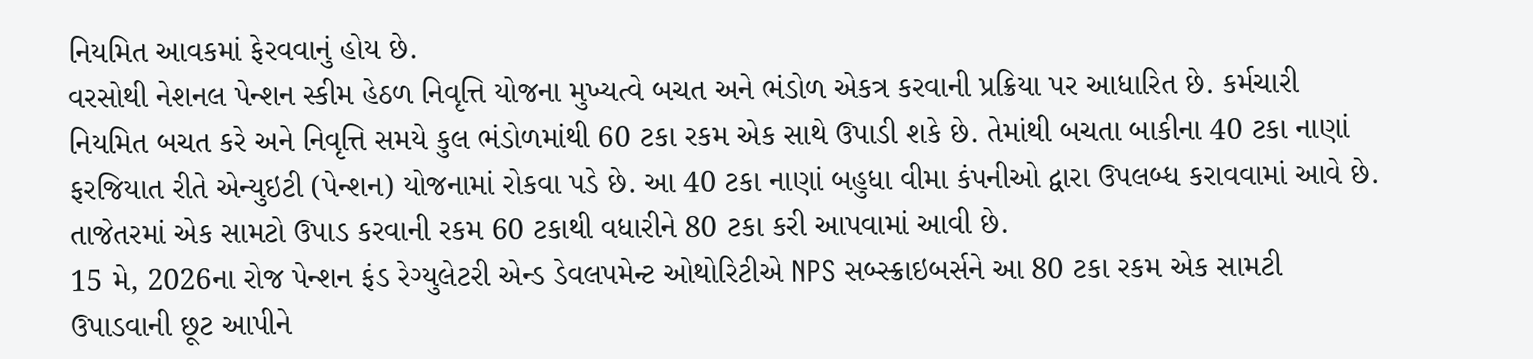નિયમિત આવકમાં ફેરવવાનું હોય છે.
વરસોથી નેશનલ પેન્શન સ્કીમ હેઠળ નિવૃત્તિ યોજના મુખ્યત્વે બચત અને ભંડોળ એકત્ર કરવાની પ્રક્રિયા પર આધારિત છે. કર્મચારી નિયમિત બચત કરે અને નિવૃત્તિ સમયે કુલ ભંડોળમાંથી 60 ટકા રકમ એક સાથે ઉપાડી શકે છે. તેમાંથી બચતા બાકીના 40 ટકા નાણાં ફરજિયાત રીતે એન્યુઇટી (પેન્શન) યોજનામાં રોકવા પડે છે. આ 40 ટકા નાણાં બહુધા વીમા કંપનીઓ દ્વારા ઉપલબ્ધ કરાવવામાં આવે છે. તાજેતરમાં એક સામટો ઉપાડ કરવાની રકમ 60 ટકાથી વધારીને 80 ટકા કરી આપવામાં આવી છે.
15 મે, 2026ના રોજ પેન્શન ફંડ રેગ્યુલેટરી એન્ડ ડેવલપમેન્ટ ઓથોરિટીએ NPS સબ્સ્ક્રાઇબર્સને આ 80 ટકા રકમ એક સામટી ઉપાડવાની છૂટ આપીને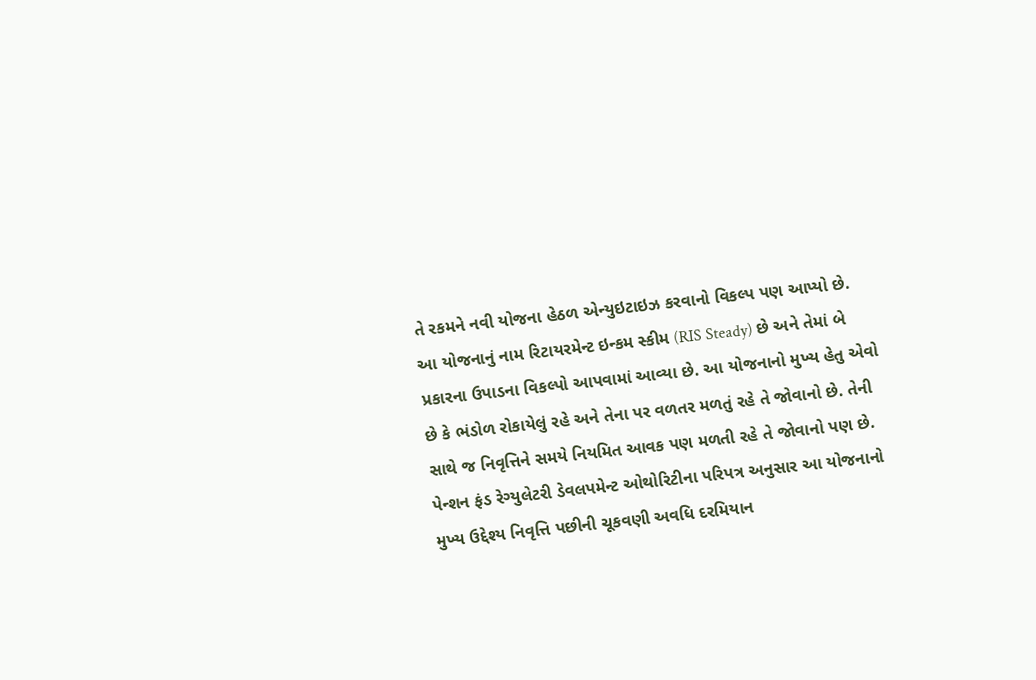તે રકમને નવી યોજના હેઠળ એન્યુઇટાઇઝ કરવાનો વિકલ્પ પણ આપ્યો છે. આ યોજનાનું નામ રિટાયરમેન્ટ ઇન્કમ સ્કીમ (RIS Steady) છે અને તેમાં બે પ્રકારના ઉપાડના વિકલ્પો આપવામાં આવ્યા છે. આ યોજનાનો મુખ્ય હેતુ એવો છે કે ભંડોળ રોકાયેલું રહે અને તેના પર વળતર મળતું રહે તે જોવાનો છે. તેની સાથે જ નિવૃત્તિને સમયે નિયમિત આવક પણ મળતી રહે તે જોવાનો પણ છે.
પેન્શન ફંડ રેગ્યુલેટરી ડેવલપમેન્ટ ઓથોરિટીના પરિપત્ર અનુસાર આ યોજનાનો મુખ્ય ઉદ્દેશ્ય નિવૃત્તિ પછીની ચૂકવણી અવધિ દરમિયાન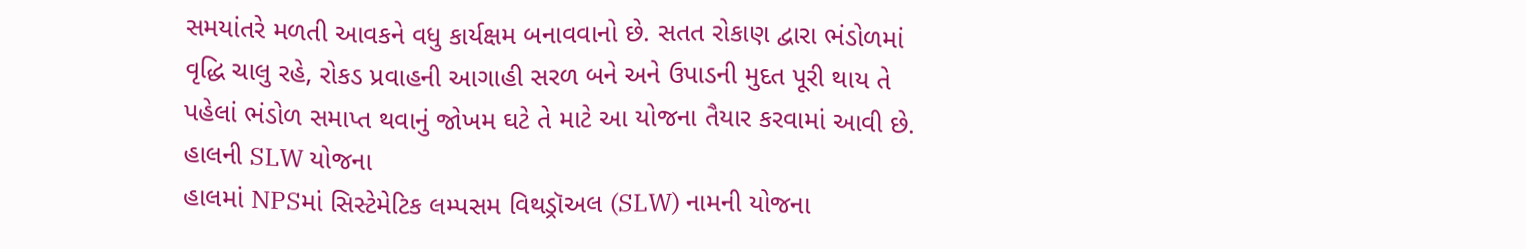સમયાંતરે મળતી આવકને વધુ કાર્યક્ષમ બનાવવાનો છે. સતત રોકાણ દ્વારા ભંડોળમાં વૃદ્ધિ ચાલુ રહે, રોકડ પ્રવાહની આગાહી સરળ બને અને ઉપાડની મુદત પૂરી થાય તે પહેલાં ભંડોળ સમાપ્ત થવાનું જોખમ ઘટે તે માટે આ યોજના તૈયાર કરવામાં આવી છે.
હાલની SLW યોજના
હાલમાં NPSમાં સિસ્ટેમેટિક લમ્પસમ વિથડ્રૉઅલ (SLW) નામની યોજના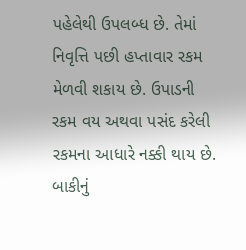પહેલેથી ઉપલબ્ધ છે. તેમાં નિવૃત્તિ પછી હપ્તાવાર રકમ મેળવી શકાય છે. ઉપાડની રકમ વય અથવા પસંદ કરેલી રકમના આધારે નક્કી થાય છે. બાકીનું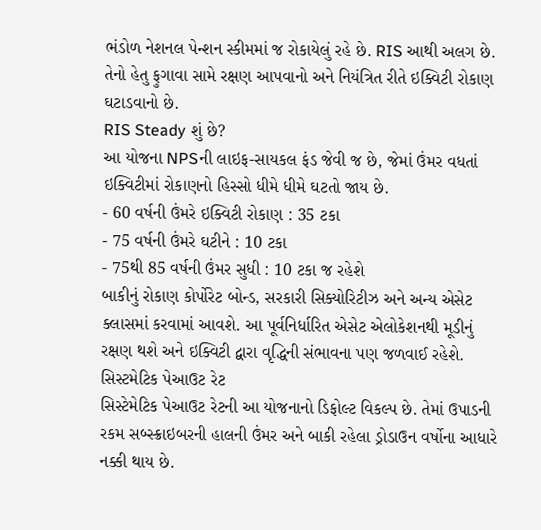ભંડોળ નેશનલ પેન્શન સ્કીમમાં જ રોકાયેલું રહે છે. RIS આથી અલગ છે. તેનો હેતુ ફુગાવા સામે રક્ષણ આપવાનો અને નિયંત્રિત રીતે ઇક્વિટી રોકાણ ઘટાડવાનો છે.
RIS Steady શું છે?
આ યોજના NPSની લાઇફ-સાયકલ ફંડ જેવી જ છે, જેમાં ઉંમર વધતાં ઇક્વિટીમાં રોકાણનો હિસ્સો ધીમે ધીમે ઘટતો જાય છે.
- 60 વર્ષની ઉંમરે ઇક્વિટી રોકાણ : 35 ટકા
- 75 વર્ષની ઉંમરે ઘટીને : 10 ટકા
- 75થી 85 વર્ષની ઉંમર સુધી : 10 ટકા જ રહેશે
બાકીનું રોકાણ કોર્પોરેટ બોન્ડ, સરકારી સિક્યોરિટીઝ અને અન્ય એસેટ ક્લાસમાં કરવામાં આવશે. આ પૂર્વનિર્ધારિત એસેટ એલોકેશનથી મૂડીનું રક્ષણ થશે અને ઇક્વિટી દ્વારા વૃદ્ધિની સંભાવના પણ જળવાઈ રહેશે.
સિસ્ટમેટિક પેઆઉટ રેટ
સિસ્ટેમેટિક પેઆઉટ રેટની આ યોજનાનો ડિફોલ્ટ વિકલ્પ છે. તેમાં ઉપાડની રકમ સબ્સ્ક્રાઇબરની હાલની ઉંમર અને બાકી રહેલા ડ્રોડાઉન વર્ષોના આધારે નક્કી થાય છે.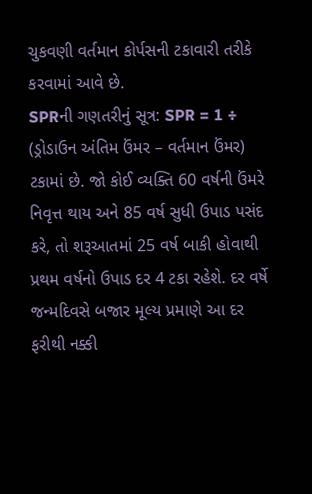ચુકવણી વર્તમાન કોર્પસની ટકાવારી તરીકે કરવામાં આવે છે.
SPRની ગણતરીનું સૂત્ર: SPR = 1 ÷ (ડ્રોડાઉન અંતિમ ઉંમર – વર્તમાન ઉંમર) ટકામાં છે. જો કોઈ વ્યક્તિ 60 વર્ષની ઉંમરે નિવૃત્ત થાય અને 85 વર્ષ સુધી ઉપાડ પસંદ કરે, તો શરૂઆતમાં 25 વર્ષ બાકી હોવાથી પ્રથમ વર્ષનો ઉપાડ દર 4 ટકા રહેશે. દર વર્ષે જન્મદિવસે બજાર મૂલ્ય પ્રમાણે આ દર ફરીથી નક્કી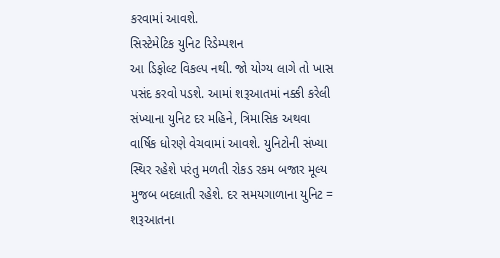કરવામાં આવશે.
સિસ્ટેમેટિક યુનિટ રિડેમ્પશન
આ ડિફોલ્ટ વિકલ્પ નથી. જો યોગ્ય લાગે તો ખાસ પસંદ કરવો પડશે. આમાં શરૂઆતમાં નક્કી કરેલી સંખ્યાના યુનિટ દર મહિને, ત્રિમાસિક અથવા વાર્ષિક ધોરણે વેચવામાં આવશે. યુનિટોની સંખ્યા સ્થિર રહેશે પરંતુ મળતી રોકડ રકમ બજાર મૂલ્ય મુજબ બદલાતી રહેશે. દર સમયગાળાના યુનિટ = શરૂઆતના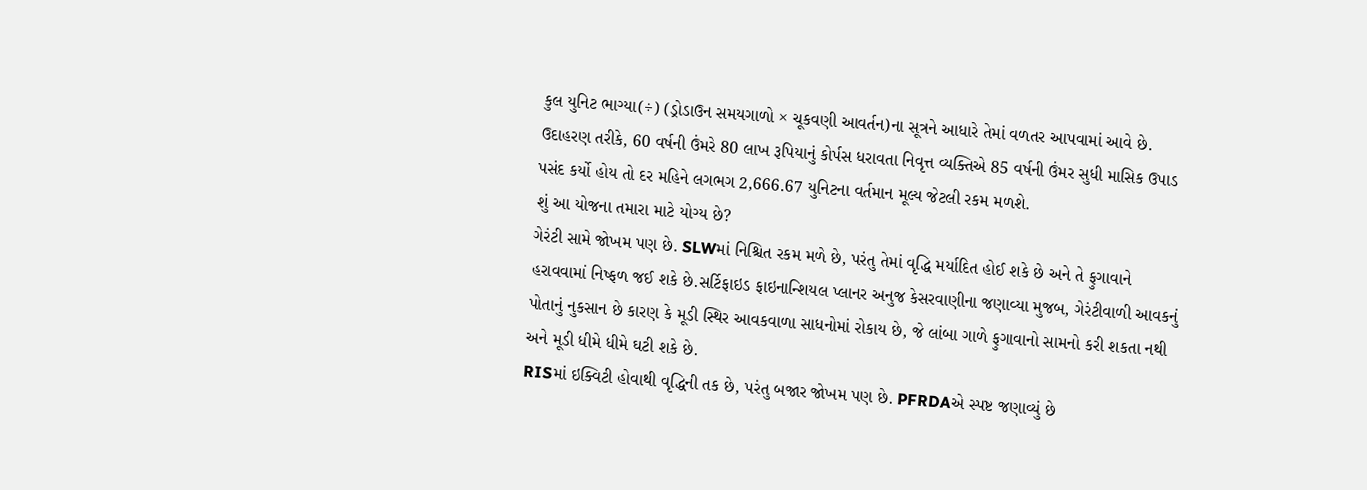કુલ યુનિટ ભાગ્યા(÷) (ડ્રોડાઉન સમયગાળો × ચૂકવણી આવર્તન)ના સૂત્રને આધારે તેમાં વળતર આપવામાં આવે છે. ઉદાહરણ તરીકે, 60 વર્ષની ઉંમરે 80 લાખ રૂપિયાનું કોર્પસ ધરાવતા નિવૃત્ત વ્યક્તિએ 85 વર્ષની ઉંમર સુધી માસિક ઉપાડ પસંદ કર્યો હોય તો દર મહિને લગભગ 2,666.67 યુનિટના વર્તમાન મૂલ્ય જેટલી રકમ મળશે.
શું આ યોજના તમારા માટે યોગ્ય છે?
ગેરંટી સામે જોખમ પણ છે. SLWમાં નિશ્ચિત રકમ મળે છે, પરંતુ તેમાં વૃદ્ધિ મર્યાદિત હોઈ શકે છે અને તે ફુગાવાને હરાવવામાં નિષ્ફળ જઈ શકે છે.સર્ટિફાઇડ ફાઇનાન્શિયલ પ્લાનર અનુજ કેસરવાણીના જણાવ્યા મુજબ, ગેરંટીવાળી આવકનું પોતાનું નુકસાન છે કારણ કે મૂડી સ્થિર આવકવાળા સાધનોમાં રોકાય છે, જે લાંબા ગાળે ફુગાવાનો સામનો કરી શકતા નથી અને મૂડી ધીમે ધીમે ઘટી શકે છે.
RISમાં ઇક્વિટી હોવાથી વૃદ્ધિની તક છે, પરંતુ બજાર જોખમ પણ છે. PFRDAએ સ્પષ્ટ જણાવ્યું છે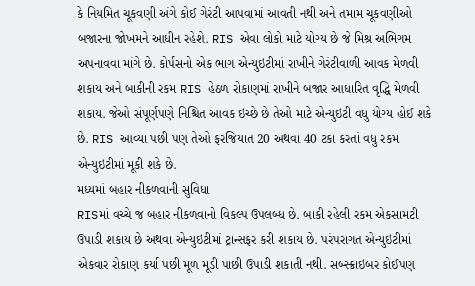કે નિયમિત ચૂકવણી અંગે કોઈ ગેરંટી આપવામાં આવતી નથી અને તમામ ચૂકવણીઓ બજારના જોખમને આધીન રહેશે. RIS એવા લોકો માટે યોગ્ય છે જે મિશ્ર અભિગમ અપનાવવા માંગે છે. કોર્પસનો એક ભાગ એન્યુઇટીમાં રાખીને ગેરંટીવાળી આવક મેળવી શકાય અને બાકીની રકમ RIS હેઠળ રોકાણમાં રાખીને બજાર આધારિત વૃદ્ધિ મેળવી શકાય. જેઓ સંપૂર્ણપણે નિશ્ચિત આવક ઇચ્છે છે તેઓ માટે એન્યુઇટી વધુ યોગ્ય હોઈ શકે છે. RIS આવ્યા પછી પણ તેઓ ફરજિયાત 20 અથવા 40 ટકા કરતાં વધુ રકમ એન્યુઇટીમાં મૂકી શકે છે.
મધ્યમાં બહાર નીકળવાની સુવિધા
RISમાં વચ્ચે જ બહાર નીકળવાનો વિકલ્પ ઉપલબ્ધ છે. બાકી રહેલી રકમ એકસામટી ઉપાડી શકાય છે અથવા એન્યુઇટીમાં ટ્રાન્સફર કરી શકાય છે. પરંપરાગત એન્યુઇટીમાં એકવાર રોકાણ કર્યા પછી મૂળ મૂડી પાછી ઉપાડી શકાતી નથી. સબ્સ્ક્રાઇબર કોઈપણ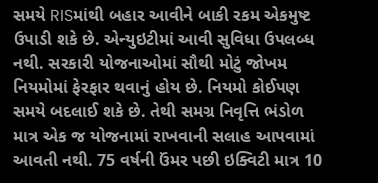સમયે RISમાંથી બહાર આવીને બાકી રકમ એકમુષ્ટ ઉપાડી શકે છે. એન્યુઇટીમાં આવી સુવિધા ઉપલબ્ધ નથી. સરકારી યોજનાઓમાં સૌથી મોટું જોખમ નિયમોમાં ફેરફાર થવાનું હોય છે. નિયમો કોઈપણ સમયે બદલાઈ શકે છે. તેથી સમગ્ર નિવૃત્તિ ભંડોળ માત્ર એક જ યોજનામાં રાખવાની સલાહ આપવામાં આવતી નથી. 75 વર્ષની ઉંમર પછી ઇક્વિટી માત્ર 10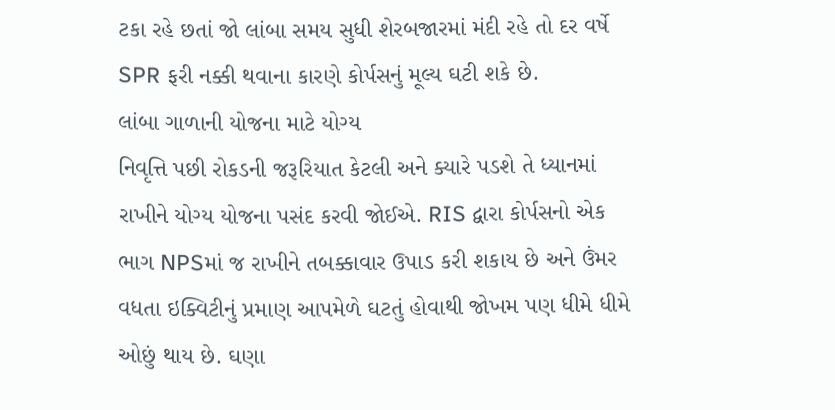ટકા રહે છતાં જો લાંબા સમય સુધી શેરબજારમાં મંદી રહે તો દર વર્ષે SPR ફરી નક્કી થવાના કારણે કોર્પસનું મૂલ્ય ઘટી શકે છે.
લાંબા ગાળાની યોજના માટે યોગ્ય
નિવૃત્તિ પછી રોકડની જરૂરિયાત કેટલી અને ક્યારે પડશે તે ધ્યાનમાં રાખીને યોગ્ય યોજના પસંદ કરવી જોઈએ. RIS દ્વારા કોર્પસનો એક ભાગ NPSમાં જ રાખીને તબક્કાવાર ઉપાડ કરી શકાય છે અને ઉંમર વધતા ઇક્વિટીનું પ્રમાણ આપમેળે ઘટતું હોવાથી જોખમ પણ ધીમે ધીમે ઓછું થાય છે. ઘણા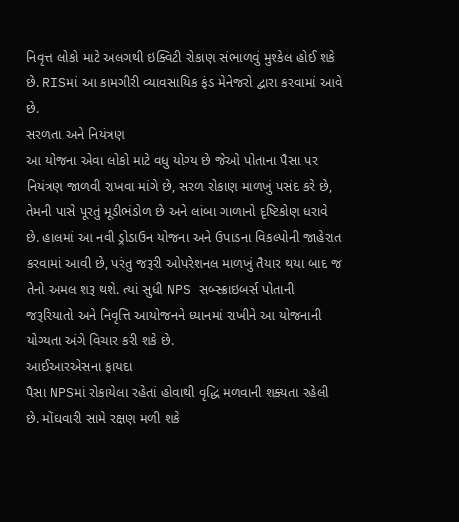નિવૃત્ત લોકો માટે અલગથી ઇક્વિટી રોકાણ સંભાળવું મુશ્કેલ હોઈ શકે છે. RISમાં આ કામગીરી વ્યાવસાયિક ફંડ મેનેજરો દ્વારા કરવામાં આવે છે.
સરળતા અને નિયંત્રણ
આ યોજના એવા લોકો માટે વધુ યોગ્ય છે જેઓ પોતાના પૈસા પર નિયંત્રણ જાળવી રાખવા માંગે છે, સરળ રોકાણ માળખું પસંદ કરે છે, તેમની પાસે પૂરતું મૂડીભંડોળ છે અને લાંબા ગાળાનો દૃષ્ટિકોણ ધરાવે છે. હાલમાં આ નવી ડ્રોડાઉન યોજના અને ઉપાડના વિકલ્પોની જાહેરાત કરવામાં આવી છે, પરંતુ જરૂરી ઓપરેશનલ માળખું તૈયાર થયા બાદ જ તેનો અમલ શરૂ થશે. ત્યાં સુધી NPS સબ્સ્ક્રાઇબર્સ પોતાની જરૂરિયાતો અને નિવૃત્તિ આયોજનને ધ્યાનમાં રાખીને આ યોજનાની યોગ્યતા અંગે વિચાર કરી શકે છે.
આઈઆરએસના ફાયદા
પૈસા NPSમાં રોકાયેલા રહેતાં હોવાથી વૃદ્ધિ મળવાની શક્યતા રહેલી છે. મોંઘવારી સામે રક્ષણ મળી શકે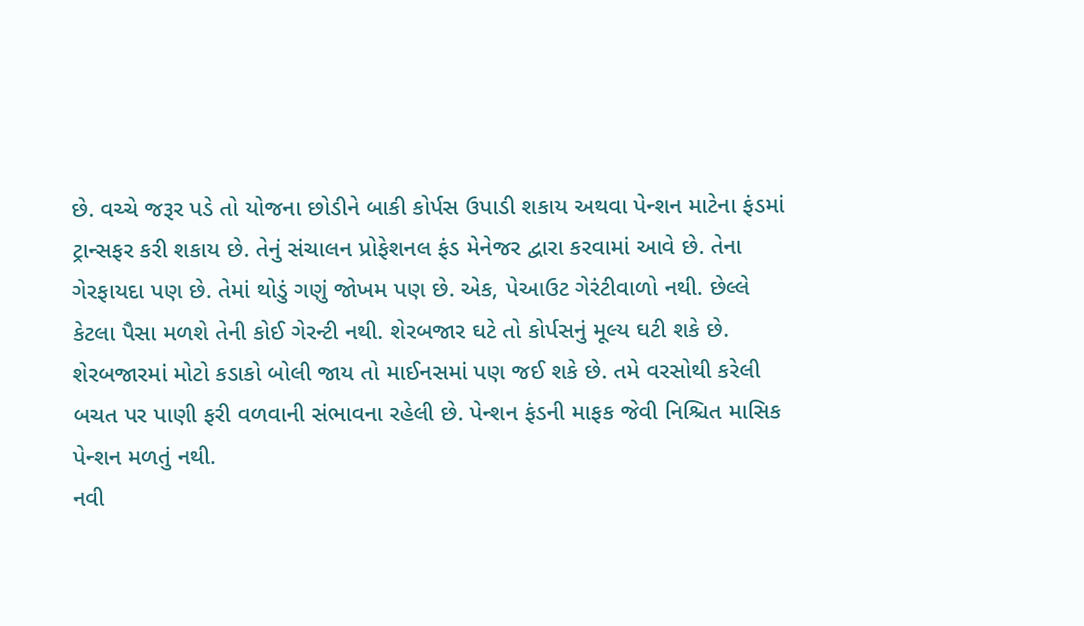છે. વચ્ચે જરૂર પડે તો યોજના છોડીને બાકી કોર્પસ ઉપાડી શકાય અથવા પેન્શન માટેના ફંડમાં ટ્રાન્સફર કરી શકાય છે. તેનું સંચાલન પ્રોફેશનલ ફંડ મેનેજર દ્વારા કરવામાં આવે છે. તેના ગેરફાયદા પણ છે. તેમાં થોડું ગણું જોખમ પણ છે. એક, પેઆઉટ ગેરંટીવાળો નથી. છેલ્લે કેટલા પૈસા મળશે તેની કોઈ ગેરન્ટી નથી. શેરબજાર ઘટે તો કોર્પસનું મૂલ્ય ઘટી શકે છે. શેરબજારમાં મોટો કડાકો બોલી જાય તો માઈનસમાં પણ જઈ શકે છે. તમે વરસોથી કરેલી બચત પર પાણી ફરી વળવાની સંભાવના રહેલી છે. પેન્શન ફંડની માફક જેવી નિશ્ચિત માસિક પેન્શન મળતું નથી.
નવી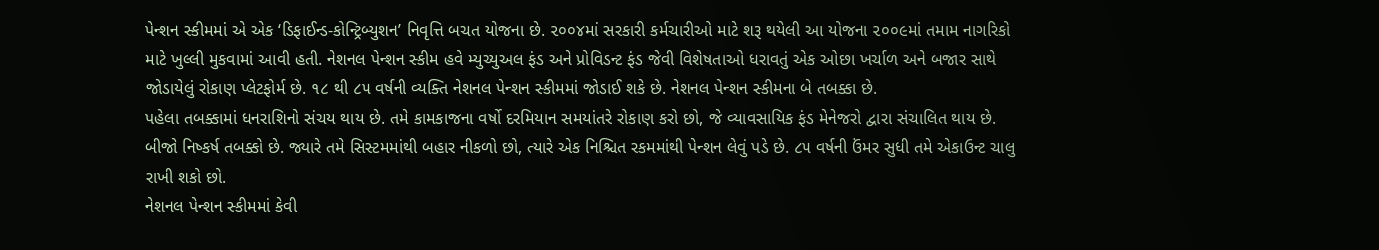પેન્શન સ્કીમમાં એ એક ‘ડિફાઈન્ડ-કોન્ટ્રિબ્યુશન’ નિવૃત્તિ બચત યોજના છે. ૨૦૦૪માં સરકારી કર્મચારીઓ માટે શરૂ થયેલી આ યોજના ૨૦૦૯માં તમામ નાગરિકો માટે ખુલ્લી મુકવામાં આવી હતી. નેશનલ પેન્શન સ્કીમ હવે મ્યુચ્યુઅલ ફંડ અને પ્રોવિડન્ટ ફંડ જેવી વિશેષતાઓ ધરાવતું એક ઓછા ખર્ચાળ અને બજાર સાથે જોડાયેલું રોકાણ પ્લેટફોર્મ છે. ૧૮ થી ૮૫ વર્ષની વ્યક્તિ નેશનલ પેન્શન સ્કીમમાં જોડાઈ શકે છે. નેશનલ પેન્શન સ્કીમના બે તબક્કા છે.
પહેલા તબક્કામાં ધનરાશિનો સંચય થાય છે. તમે કામકાજના વર્ષો દરમિયાન સમયાંતરે રોકાણ કરો છો, જે વ્યાવસાયિક ફંડ મેનેજરો દ્વારા સંચાલિત થાય છે. બીજો નિષ્કર્ષ તબક્કો છે. જ્યારે તમે સિસ્ટમમાંથી બહાર નીકળો છો, ત્યારે એક નિશ્ચિત રકમમાંથી પેન્શન લેવું પડે છે. ૮૫ વર્ષની ઉંમર સુધી તમે એકાઉન્ટ ચાલુ રાખી શકો છો.
નેશનલ પેન્શન સ્કીમમાં કેવી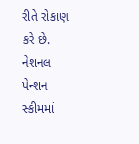રીતે રોકાણ કરે છે. નેશનલ પેન્શન સ્કીમમાં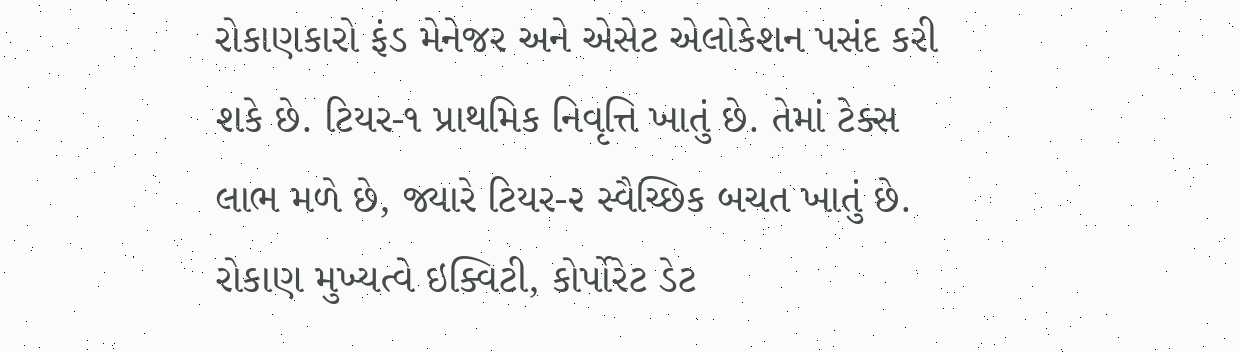રોકાણકારો ફંડ મેનેજર અને એસેટ એલોકેશન પસંદ કરી શકે છે. ટિયર-૧ પ્રાથમિક નિવૃત્તિ ખાતું છે. તેમાં ટેક્સ લાભ મળે છે, જ્યારે ટિયર-૨ સ્વૈચ્છિક બચત ખાતું છે. રોકાણ મુખ્યત્વે ઇક્વિટી, કોર્પોરેટ ડેટ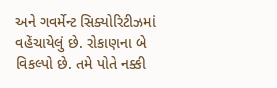અને ગવર્મેન્ટ સિક્યોરિટીઝમાં વહેંચાયેલું છે. રોકાણના બે વિકલ્પો છે. તમે પોતે નક્કી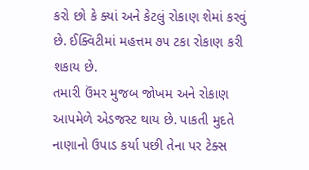કરો છો કે ક્યાં અને કેટલું રોકાણ શેમાં કરવું છે. ઈક્વિટીમાં મહત્તમ ૭૫ ટકા રોકાણ કરી શકાય છે.
તમારી ઉંમર મુજબ જોખમ અને રોકાણ આપમેળે એડજસ્ટ થાય છે. પાકતી મુદતે નાણાનો ઉપાડ કર્યા પછી તેના પર ટેક્સ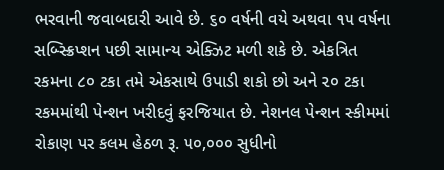ભરવાની જવાબદારી આવે છે. ૬૦ વર્ષની વયે અથવા ૧૫ વર્ષના સબ્સ્ક્રિપ્શન પછી સામાન્ય એક્ઝિટ મળી શકે છે. એકત્રિત રકમના ૮૦ ટકા તમે એકસાથે ઉપાડી શકો છો અને ૨૦ ટકા રકમમાંથી પેન્શન ખરીદવું ફરજિયાત છે. નેશનલ પેન્શન સ્કીમમાં રોકાણ પર કલમ હેઠળ રૂ. ૫૦,૦૦૦ સુધીનો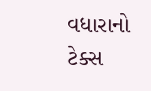વધારાનો ટેક્સ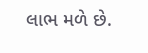લાભ મળે છે.